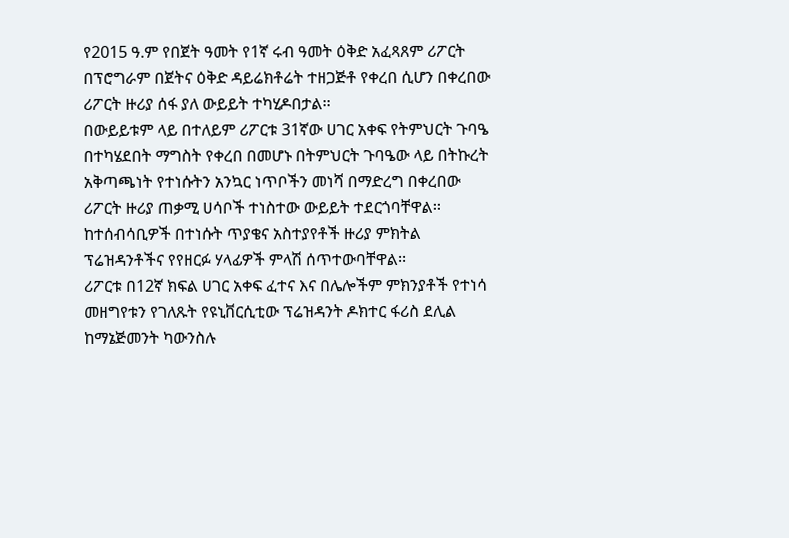የ2015 ዓ.ም የበጀት ዓመት የ1ኛ ሩብ ዓመት ዕቅድ አፈጻጸም ሪፖርት በፕሮግራም በጀትና ዕቅድ ዳይሬክቶሬት ተዘጋጅቶ የቀረበ ሲሆን በቀረበው ሪፖርት ዙሪያ ሰፋ ያለ ውይይት ተካሂዶበታል፡፡
በውይይቱም ላይ በተለይም ሪፖርቱ 31ኛው ሀገር አቀፍ የትምህርት ጉባዔ በተካሄደበት ማግስት የቀረበ በመሆኑ በትምህርት ጉባዔው ላይ በትኩረት አቅጣጫነት የተነሱትን አንኳር ነጥቦችን መነሻ በማድረግ በቀረበው ሪፖርት ዙሪያ ጠቃሚ ሀሳቦች ተነስተው ውይይት ተደርጎባቸዋል፡፡
ከተሰብሳቢዎች በተነሱት ጥያቄና አስተያየቶች ዙሪያ ምክትል ፕሬዝዳንቶችና የየዘርፉ ሃላፊዎች ምላሽ ሰጥተውባቸዋል፡፡
ሪፖርቱ በ12ኛ ክፍል ሀገር አቀፍ ፈተና እና በሌሎችም ምክንያቶች የተነሳ መዘግየቱን የገለጹት የዩኒቨርሲቲው ፕሬዝዳንት ዶክተር ፋሪስ ደሊል ከማኔጅመንት ካውንስሉ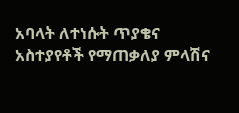አባላት ለተነሱት ጥያቄና አስተያየቶች የማጠቃለያ ምላሽና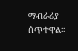ማብራሪያ ሰጥተዋል፡፡